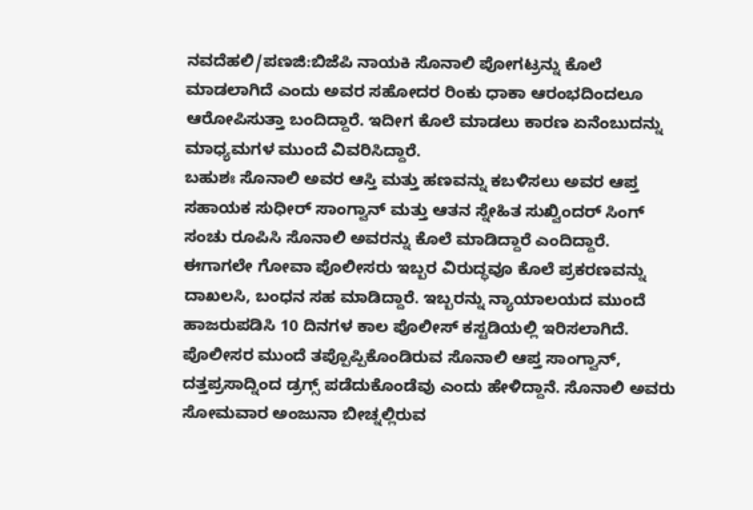ನವದೆಹಲಿ/ಪಣಜಿ:ಬಿಜೆಪಿ ನಾಯಕಿ ಸೊನಾಲಿ ಪೋಗಟ್ರನ್ನು ಕೊಲೆ ಮಾಡಲಾಗಿದೆ ಎಂದು ಅವರ ಸಹೋದರ ರಿಂಕು ಧಾಕಾ ಆರಂಭದಿಂದಲೂ ಆರೋಪಿಸುತ್ತಾ ಬಂದಿದ್ದಾರೆ. ಇದೀಗ ಕೊಲೆ ಮಾಡಲು ಕಾರಣ ಏನೆಂಬುದನ್ನು ಮಾಧ್ಯಮಗಳ ಮುಂದೆ ವಿವರಿಸಿದ್ದಾರೆ.
ಬಹುಶಃ ಸೊನಾಲಿ ಅವರ ಆಸ್ತಿ ಮತ್ತು ಹಣವನ್ನು ಕಬಳಿಸಲು ಅವರ ಆಪ್ತ ಸಹಾಯಕ ಸುಧೀರ್ ಸಾಂಗ್ವಾನ್ ಮತ್ತು ಆತನ ಸ್ನೇಹಿತ ಸುಖ್ವಿಂದರ್ ಸಿಂಗ್ ಸಂಚು ರೂಪಿಸಿ ಸೊನಾಲಿ ಅವರನ್ನು ಕೊಲೆ ಮಾಡಿದ್ದಾರೆ ಎಂದಿದ್ದಾರೆ. ಈಗಾಗಲೇ ಗೋವಾ ಪೊಲೀಸರು ಇಬ್ಬರ ವಿರುದ್ಧವೂ ಕೊಲೆ ಪ್ರಕರಣವನ್ನು ದಾಖಲಸಿ, ಬಂಧನ ಸಹ ಮಾಡಿದ್ದಾರೆ. ಇಬ್ಬರನ್ನು ನ್ಯಾಯಾಲಯದ ಮುಂದೆ ಹಾಜರುಪಡಿಸಿ 10 ದಿನಗಳ ಕಾಲ ಪೊಲೀಸ್ ಕಸ್ಟಡಿಯಲ್ಲಿ ಇರಿಸಲಾಗಿದೆ.
ಪೊಲೀಸರ ಮುಂದೆ ತಪ್ಪೊಪ್ಪಿಕೊಂಡಿರುವ ಸೊನಾಲಿ ಆಪ್ತ ಸಾಂಗ್ವಾನ್, ದತ್ತಪ್ರಸಾದ್ನಿಂದ ಡ್ರಗ್ಸ್ ಪಡೆದುಕೊಂಡೆವು ಎಂದು ಹೇಳಿದ್ದಾನೆ. ಸೊನಾಲಿ ಅವರು ಸೋಮವಾರ ಅಂಜುನಾ ಬೀಚ್ನಲ್ಲಿರುವ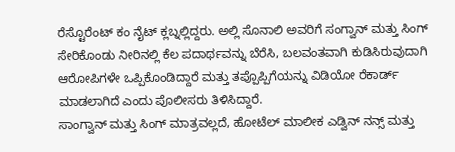ರೆಸ್ಟೊರೆಂಟ್ ಕಂ ನೈಟ್ ಕ್ಲಬ್ನಲ್ಲಿದ್ದರು. ಅಲ್ಲಿ ಸೊನಾಲಿ ಅವರಿಗೆ ಸಂಗ್ವಾನ್ ಮತ್ತು ಸಿಂಗ್ ಸೇರಿಕೊಂಡು ನೀರಿನಲ್ಲಿ ಕೆಲ ಪದಾರ್ಥವನ್ನು ಬೆರೆಸಿ, ಬಲವಂತವಾಗಿ ಕುಡಿಸಿರುವುದಾಗಿ ಆರೋಪಿಗಳೇ ಒಪ್ಪಿಕೊಂಡಿದ್ದಾರೆ ಮತ್ತು ತಪ್ಪೊಪ್ಪಿಗೆಯನ್ನು ವಿಡಿಯೋ ರೆಕಾರ್ಡ್ ಮಾಡಲಾಗಿದೆ ಎಂದು ಪೊಲೀಸರು ತಿಳಿಸಿದ್ದಾರೆ.
ಸಾಂಗ್ವಾನ್ ಮತ್ತು ಸಿಂಗ್ ಮಾತ್ರವಲ್ಲದೆ, ಹೋಟೆಲ್ ಮಾಲೀಕ ಎಡ್ವಿನ್ ನನ್ಸ್ ಮತ್ತು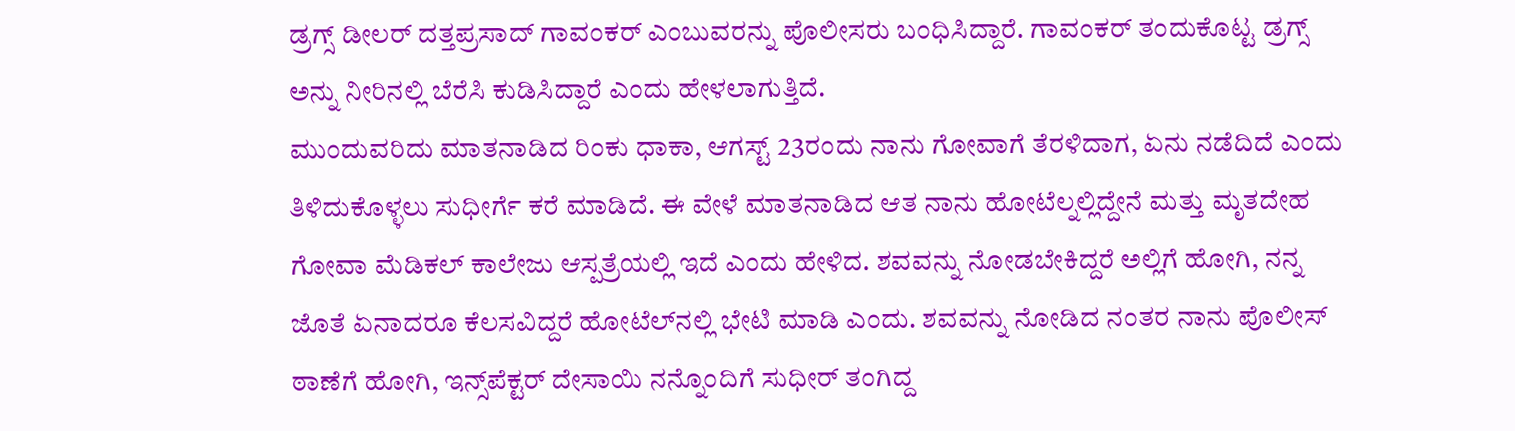ಡ್ರಗ್ಸ್ ಡೀಲರ್ ದತ್ತಪ್ರಸಾದ್ ಗಾವಂಕರ್ ಎಂಬುವರನ್ನು ಪೊಲೀಸರು ಬಂಧಿಸಿದ್ದಾರೆ. ಗಾವಂಕರ್ ತಂದುಕೊಟ್ಟ ಡ್ರಗ್ಸ್ ಅನ್ನು ನೀರಿನಲ್ಲಿ ಬೆರೆಸಿ ಕುಡಿಸಿದ್ದಾರೆ ಎಂದು ಹೇಳಲಾಗುತ್ತಿದೆ.
ಮುಂದುವರಿದು ಮಾತನಾಡಿದ ರಿಂಕು ಧಾಕಾ, ಆಗಸ್ಟ್ 23ರಂದು ನಾನು ಗೋವಾಗೆ ತೆರಳಿದಾಗ, ಏನು ನಡೆದಿದೆ ಎಂದು ತಿಳಿದುಕೊಳ್ಳಲು ಸುಧೀರ್ಗೆ ಕರೆ ಮಾಡಿದೆ. ಈ ವೇಳೆ ಮಾತನಾಡಿದ ಆತ ನಾನು ಹೋಟೆಲ್ನಲ್ಲಿದ್ದೇನೆ ಮತ್ತು ಮೃತದೇಹ ಗೋವಾ ಮೆಡಿಕಲ್ ಕಾಲೇಜು ಆಸ್ಪತ್ರೆಯಲ್ಲಿ ಇದೆ ಎಂದು ಹೇಳಿದ. ಶವವನ್ನು ನೋಡಬೇಕಿದ್ದರೆ ಅಲ್ಲಿಗೆ ಹೋಗಿ, ನನ್ನ ಜೊತೆ ಏನಾದರೂ ಕೆಲಸವಿದ್ದರೆ ಹೋಟೆಲ್‌ನಲ್ಲಿ ಭೇಟಿ ಮಾಡಿ ಎಂದು. ಶವವನ್ನು ನೋಡಿದ ನಂತರ ನಾನು ಪೊಲೀಸ್ ಠಾಣೆಗೆ ಹೋಗಿ, ಇನ್ಸ್‌ಪೆಕ್ಟರ್ ದೇಸಾಯಿ ನನ್ನೊಂದಿಗೆ ಸುಧೀರ್ ತಂಗಿದ್ದ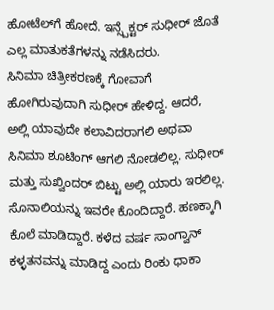ಹೋಟೆಲ್‌ಗೆ ಹೋದೆ. ಇನ್ಸ್ಪೆಕ್ಟರ್ ಸುಧೀರ್ ಜೊತೆ ಎಲ್ಲ ಮಾತುಕತೆಗಳನ್ನು ನಡೆಸಿದರು.
ಸಿನಿಮಾ ಚಿತ್ರೀಕರಣಕ್ಕೆ ಗೋವಾಗೆ ಹೋಗಿರುವುದಾಗಿ ಸುಧೀರ್ ಹೇಳಿದ್ದ. ಆದರೆ, ಅಲ್ಲಿ ಯಾವುದೇ ಕಲಾವಿದರಾಗಲಿ ಅಥವಾ ಸಿನಿಮಾ ಶೂಟಿಂಗ್ ಆಗಲಿ ನೋಡಲಿಲ್ಲ. ಸುಧೀರ್ ಮತ್ತು ಸುಖ್ವಿಂದರ್ ಬಿಟ್ಟು ಅಲ್ಲಿ ಯಾರು ಇರಲಿಲ್ಲ. ಸೊನಾಲಿಯನ್ನು ಇವರೇ ಕೊಂದಿದ್ದಾರೆ. ಹಣಕ್ಕಾಗಿ ಕೊಲೆ ಮಾಡಿದ್ದಾರೆ. ಕಳೆದ ವರ್ಷ ಸಾಂಗ್ವಾನ್ ಕಳ್ಳತನವನ್ನು ಮಾಡಿದ್ದ ಎಂದು ರಿಂಕು ಧಾಕಾ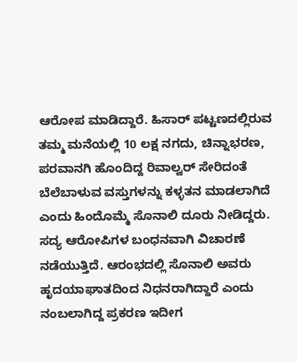ಆರೋಪ ಮಾಡಿದ್ದಾರೆ. ಹಿಸಾರ್ ಪಟ್ಟಣದಲ್ಲಿರುವ ತಮ್ಮ ಮನೆಯಲ್ಲಿ 10 ಲಕ್ಷ ನಗದು, ಚಿನ್ನಾಭರಣ, ಪರವಾನಗಿ ಹೊಂದಿದ್ದ ರಿವಾಲ್ವರ್ ಸೇರಿದಂತೆ ಬೆಲೆಬಾಳುವ ವಸ್ತುಗಳನ್ನು ಕಳ್ಳತನ ಮಾಡಲಾಗಿದೆ ಎಂದು ಹಿಂದೊಮ್ಮೆ ಸೊನಾಲಿ ದೂರು ನೀಡಿದ್ದರು.
ಸದ್ಯ ಆರೋಪಿಗಳ ಬಂಧನವಾಗಿ ವಿಚಾರಣೆ ನಡೆಯುತ್ತಿದೆ. ಆರಂಭದಲ್ಲಿ ಸೊನಾಲಿ ಅವರು ಹೃದಯಾಘಾತದಿಂದ ನಿಧನರಾಗಿದ್ದಾರೆ ಎಂದು ನಂಬಲಾಗಿದ್ದ ಪ್ರಕರಣ ಇದೀಗ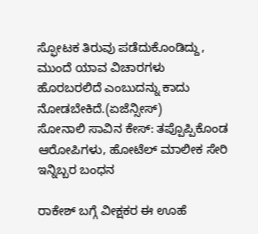ಸ್ಫೋಟಕ ತಿರುವು ಪಡೆದುಕೊಂಡಿದ್ದು, ಮುಂದೆ ಯಾವ ವಿಚಾರಗಳು ಹೊರಬರಲಿದೆ ಎಂಬುದನ್ನು ಕಾದು ನೋಡಬೇಕಿದೆ.(ಏಜೆನ್ಸೀಸ್)
ಸೋನಾಲಿ ಸಾವಿನ ಕೇಸ್: ತಪ್ಪೊಪ್ಪಿಕೊಂಡ ಆರೋಪಿಗಳು, ಹೋಟೆಲ್ ಮಾಲೀಕ ಸೇರಿ ಇನ್ನಿಬ್ಬರ ಬಂಧನ

ರಾಕೇಶ್ ಬಗ್ಗೆ ವೀಕ್ಷಕರ ಈ ಊಹೆ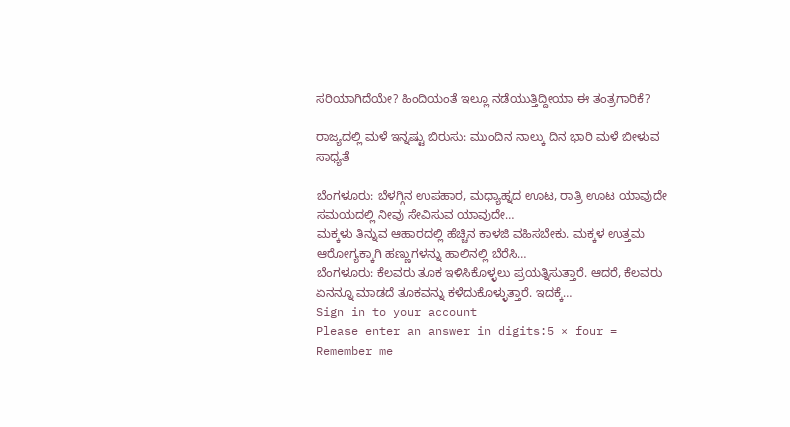ಸರಿಯಾಗಿದೆಯೇ? ಹಿಂದಿಯಂತೆ ಇಲ್ಲೂ ನಡೆಯುತ್ತಿದ್ದೀಯಾ ಈ ತಂತ್ರಗಾರಿಕೆ?

ರಾಜ್ಯದಲ್ಲಿ ಮಳೆ ಇನ್ನಷ್ಟು ಬಿರುಸು: ಮುಂದಿನ ನಾಲ್ಕು ದಿನ ಭಾರಿ ಮಳೆ ಬೀಳುವ ಸಾಧ್ಯತೆ

ಬೆಂಗಳೂರು: ಬೆಳಗ್ಗಿನ ಉಪಹಾರ, ಮಧ್ಯಾಹ್ನದ ಊಟ, ರಾತ್ರಿ ಊಟ ಯಾವುದೇ ಸಮಯದಲ್ಲಿ ನೀವು ಸೇವಿಸುವ ಯಾವುದೇ…
ಮಕ್ಕಳು ತಿನ್ನುವ ಆಹಾರದಲ್ಲಿ ಹೆಚ್ಚಿನ ಕಾಳಜಿ ವಹಿಸಬೇಕು. ಮಕ್ಕಳ ಉತ್ತಮ ಆರೋಗ್ಯಕ್ಕಾಗಿ ಹಣ್ಣುಗಳನ್ನು ಹಾಲಿನಲ್ಲಿ ಬೆರೆಸಿ…
ಬೆಂಗಳೂರು: ಕೆಲವರು ತೂಕ ಇಳಿಸಿಕೊಳ್ಳಲು ಪ್ರಯತ್ನಿಸುತ್ತಾರೆ. ಆದರೆ, ಕೆಲವರು ಏನನ್ನೂ ಮಾಡದೆ ತೂಕವನ್ನು ಕಳೆದುಕೊಳ್ಳುತ್ತಾರೆ. ಇದಕ್ಕೆ…
Sign in to your account
Please enter an answer in digits:5 × four =
Remember me